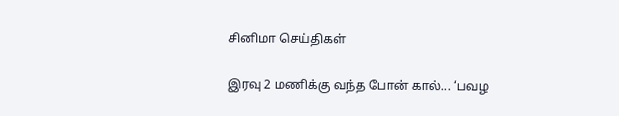சினிமா செய்திகள்

இரவு 2 மணிக்கு வந்த போன் கால்... ‘பவழ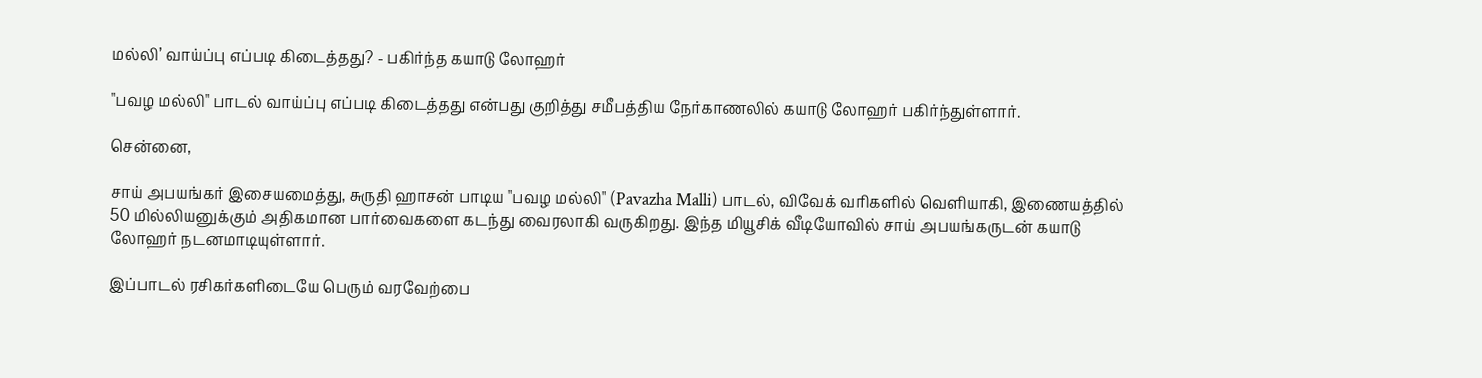மல்லி’ வாய்ப்பு எப்படி கிடைத்தது? - பகிர்ந்த கயாடு லோஹர்

"பவழ மல்லி" பாடல் வாய்ப்பு எப்படி கிடைத்தது என்பது குறித்து சமீபத்திய நேர்காணலில் கயாடு லோஹர் பகிர்ந்துள்ளார்.

சென்னை,

சாய் அபயங்கர் இசையமைத்து, சுருதி ஹாசன் பாடிய "பவழ மல்லி" (Pavazha Malli) பாடல், விவேக் வரிகளில் வெளியாகி, இணையத்தில் 50 மில்லியனுக்கும் அதிகமான பார்வைகளை கடந்து வைரலாகி வருகிறது. இந்த மியூசிக் வீடியோவில் சாய் அபயங்கருடன் கயாடு லோஹர் நடனமாடியுள்ளார்.

இப்பாடல் ரசிகர்களிடையே பெரும் வரவேற்பை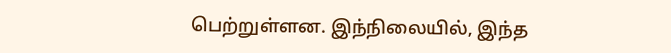பெற்றுள்ளன. இந்நிலையில், இந்த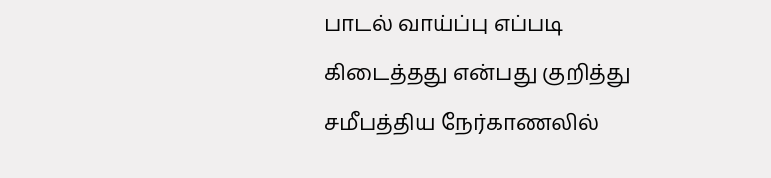பாடல் வாய்ப்பு எப்படி கிடைத்தது என்பது குறித்து சமீபத்திய நேர்காணலில்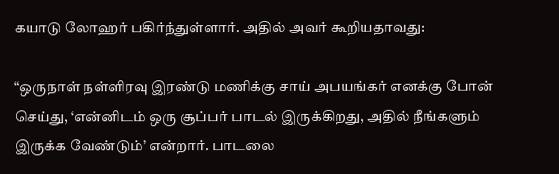கயாடு லோஹர் பகிர்ந்துள்ளார். அதில் அவர் கூறியதாவது:

“ஒருநாள் நள்ளிரவு இரண்டு மணிக்கு சாய் அபயங்கர் எனக்கு போன் செய்து, ‘என்னிடம் ஒரு சூப்பர் பாடல் இருக்கிறது, அதில் நீங்களும் இருக்க வேண்டும்’ என்றார். பாடலை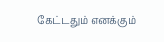கேட்டதும் எனக்கும்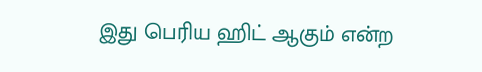இது பெரிய ஹிட் ஆகும் என்ற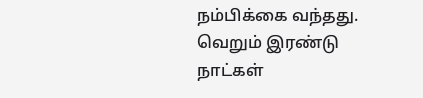நம்பிக்கை வந்தது. வெறும் இரண்டு நாட்கள்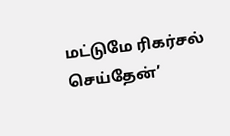மட்டுமே ரிகர்சல் செய்தேன்’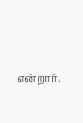என்றார்.